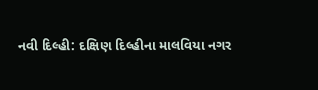નવી દિલ્હી: દક્ષિણ દિલ્હીના માલવિયા નગર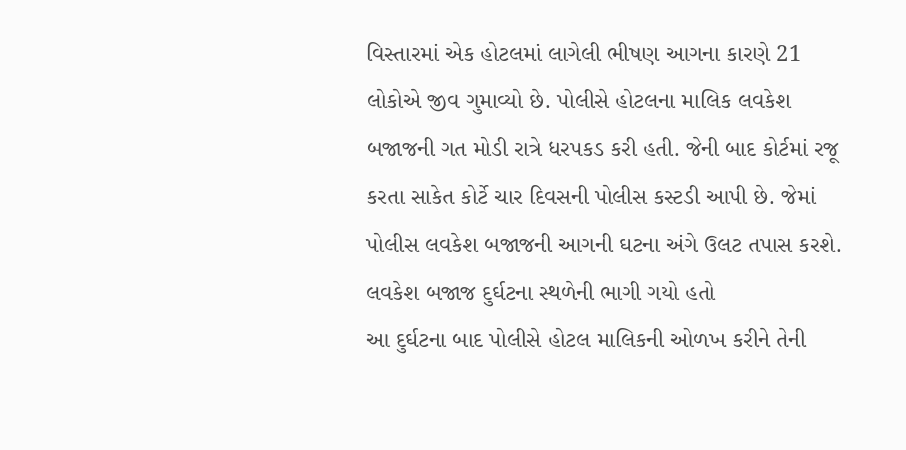વિસ્તારમાં એક હોટલમાં લાગેલી ભીષણ આગના કારણે 21 લોકોએ જીવ ગુમાવ્યો છે. પોલીસે હોટલના માલિક લવકેશ બજાજની ગત મોડી રાત્રે ધરપકડ કરી હતી. જેની બાદ કોર્ટમાં રજૂ કરતા સાકેત કોર્ટે ચાર દિવસની પોલીસ કસ્ટડી આપી છે. જેમાં પોલીસ લવકેશ બજાજની આગની ઘટના અંગે ઉલટ તપાસ કરશે.
લવકેશ બજાજ દુર્ઘટના સ્થળેની ભાગી ગયો હતો
આ દુર્ઘટના બાદ પોલીસે હોટલ માલિકની ઓળખ કરીને તેની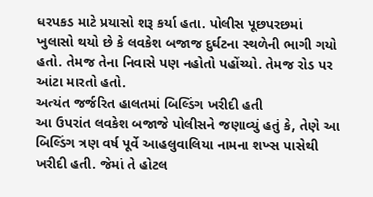ધરપકડ માટે પ્રયાસો શરૂ કર્યા હતા. પોલીસ પૂછપરછમાં ખુલાસો થયો છે કે લવકેશ બજાજ દુર્ઘટના સ્થળેની ભાગી ગયો હતો. તેમજ તેના નિવાસે પણ નહોતો પહોંચ્યો. તેમજ રોડ પર આંટા મારતો હતો.
અત્યંત જર્જરિત હાલતમાં બિલ્ડિંગ ખરીદી હતી
આ ઉપરાંત લવકેશ બજાજે પોલીસને જણાવ્યું હતું કે, તેણે આ બિલ્ડિંગ ત્રણ વર્ષ પૂર્વે આહલુવાલિયા નામના શખ્સ પાસેથી ખરીદી હતી. જેમાં તે હોટલ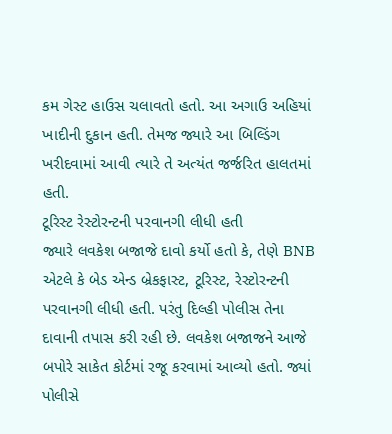કમ ગેસ્ટ હાઉસ ચલાવતો હતો. આ અગાઉ અહિયાં ખાદીની દુકાન હતી. તેમજ જ્યારે આ બિલ્ડિંગ ખરીદવામાં આવી ત્યારે તે અત્યંત જર્જરિત હાલતમાં હતી.
ટૂરિસ્ટ રેસ્ટોરન્ટની પરવાનગી લીધી હતી
જ્યારે લવકેશ બજાજે દાવો કર્યો હતો કે, તેણે BNB એટલે કે બેડ એન્ડ બ્રેકફાસ્ટ, ટૂરિસ્ટ, રેસ્ટોરન્ટની પરવાનગી લીધી હતી. પરંતુ દિલ્હી પોલીસ તેના દાવાની તપાસ કરી રહી છે. લવકેશ બજાજને આજે બપોરે સાકેત કોર્ટમાં રજૂ કરવામાં આવ્યો હતો. જ્યાં પોલીસે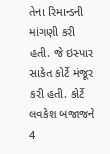તેના રિમાન્ડની માંગણી કરી હતી. જે ઇસ્પાર સાકેત કોર્ટે મંજૂર કરી હતી. કોર્ટે લવકેશ બજાજને 4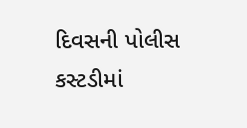દિવસની પોલીસ કસ્ટડીમાં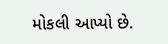મોકલી આપ્યો છે.